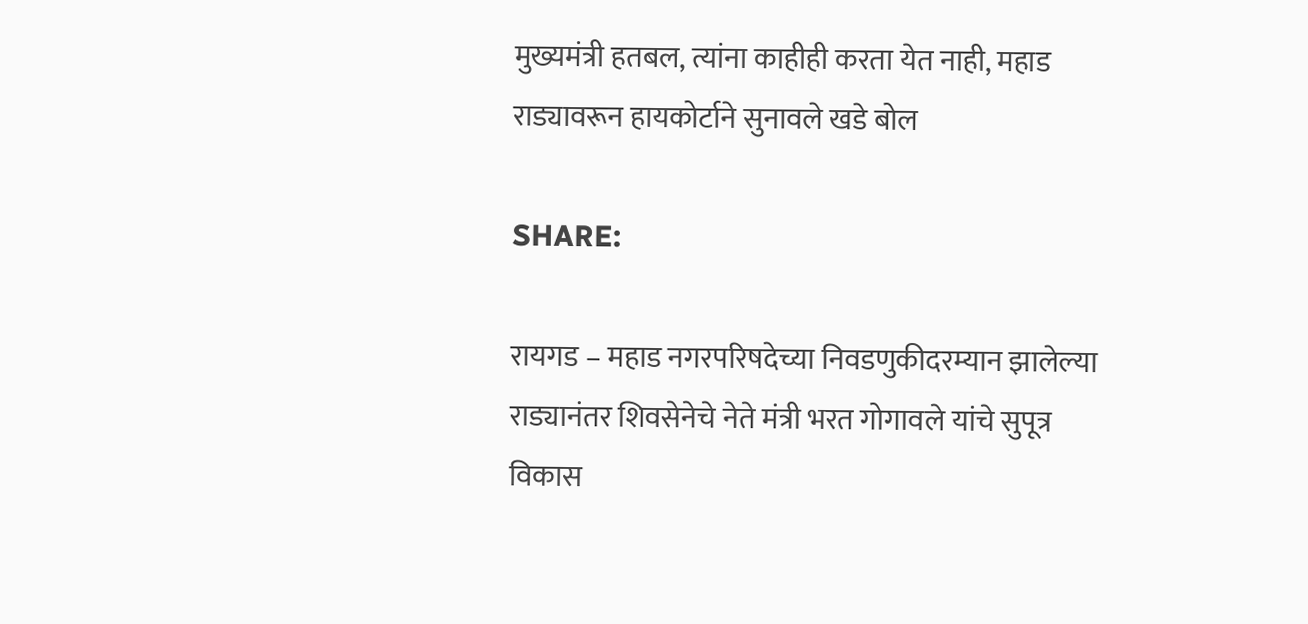मुख्यमंत्री हतबल, त्यांना काहीही करता येत नाही, महाड राड्यावरून हायकोर्टाने सुनावले खडे बोल

SHARE:

रायगड – महाड नगरपरिषदेच्या निवडणुकीदरम्यान झालेल्या राड्यानंतर शिवसेनेचे नेते मंत्री भरत गोगावले यांचे सुपूत्र विकास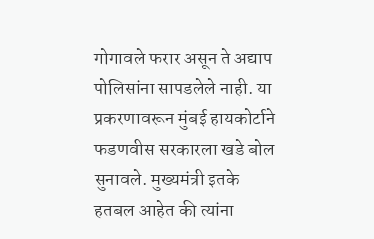गोगावले फरार असून ते अद्याप पोलिसांना सापडलेले नाही. या प्रकरणावरून मुंबई हायकोर्टाने फडणवीस सरकारला खडे बोल सुनावले. मुख्यमंत्री इतके हतबल आहेत की त्यांना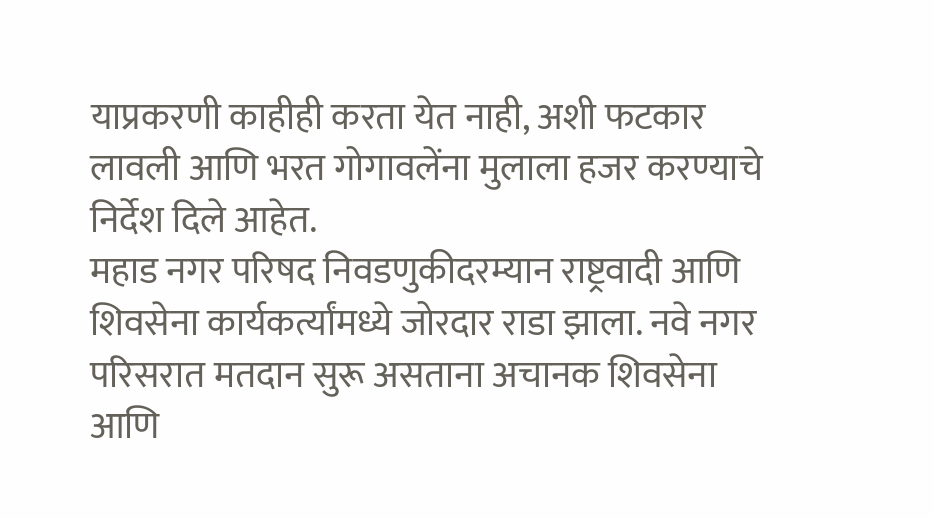याप्रकरणी काहीही करता येत नाही, अशी फटकार लावली आणि भरत गोगावलेंना मुलाला हजर करण्याचे निर्देश दिले आहेत.
महाड नगर परिषद निवडणुकीदरम्यान राष्ट्रवादी आणि शिवसेना कार्यकर्त्यांमध्ये जोरदार राडा झाला. नवे नगर परिसरात मतदान सुरू असताना अचानक शिवसेना आणि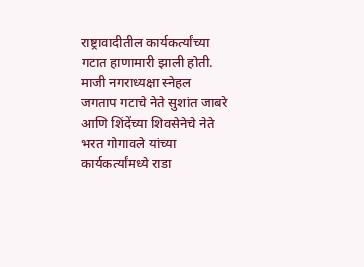राष्ट्रावादीतील कार्यकर्त्यांच्या गटात हाणामारी झाली होती. माजी नगराध्यक्षा स्नेहल जगताप गटाचे नेते सुशांत जाबरे आणि शिंदेंच्या शिवसेनेचे नेते भरत गोगावले यांच्या कार्यकर्त्यांमध्ये राडा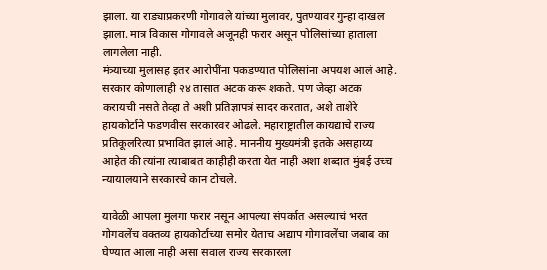झाला. या राड्याप्रकरणी गोगावले यांच्या मुलावर, पुतण्यावर गुन्हा दाखल झाला. मात्र विकास गोगावले अजूनही फरार असून पोलिसांच्या हाताला लागलेला नाही.
मंत्र्याच्या मुलासह इतर आरोपींना पकडण्यात पोलिसांना अपयश आलं आहे. सरकार कोणालाही २४ तासात अटक करू शकते. पण जेव्हा अटक करायची नसते तेव्हा ते अशी प्रतिज्ञापत्रं सादर करतात, अशे ताशेरे हायकोर्टाने फडणवीस सरकारवर ओढले. महाराष्ट्रातील कायद्याचे राज्य प्रतिकूलरित्या प्रभावित झालं आहे. माननीय मुख्यमंत्री इतके असहाय्य आहेत की त्यांना त्याबाबत काहीही करता येत नाही अशा शब्दात मुंबई उच्च न्यायालयाने सरकारचे कान टोचले.

यावेळी आपला मुलगा फरार नसून आपल्या संपर्कात असल्याचं भरत गोगवलेंच वक्तव्य हायकोर्टाच्या समोर येताच अद्याप गोगावलेंचा जबाब का घेण्यात आला नाही असा सवाल राज्य सरकारला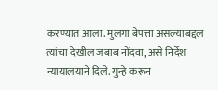करण्यात आला. मुलगा बेपत्ता असल्याबद्दल त्यांचा देखील जबाब नोंदवा, असे निर्देश न्यायालयाने दिले. गुन्हे करून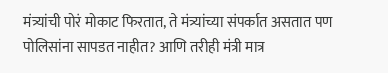मंत्र्यांची पोरं मोकाट फिरतात, ते मंत्र्यांच्या संपर्कात असतात पण पोलिसांना सापडत नाहीत? आणि तरीही मंत्री मात्र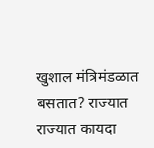खुशाल मंत्रिमंडळात बसतात? राज्यात राज्यात कायदा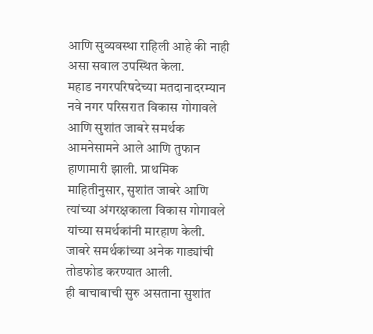आणि सुव्यवस्था राहिली आहे की नाही असा सवाल उपस्थित केला.
महाड नगरपरिषदेच्या मतदानादरम्यान नवे नगर परिसरात विकास गोगावले आणि सुशांत जाबरे समर्थक आमनेसामने आले आणि तुफान हाणामारी झाली. प्राथमिक माहितीनुसार, सुशांत जाबरे आणि त्यांच्या अंगरक्षकाला विकास गोगावले यांच्या समर्थकांनी मारहाण केली. जाबरे समर्थकांच्या अनेक गाड्यांची तोडफोड करण्यात आली.
ही बाचाबाची सुरु असताना सुशांत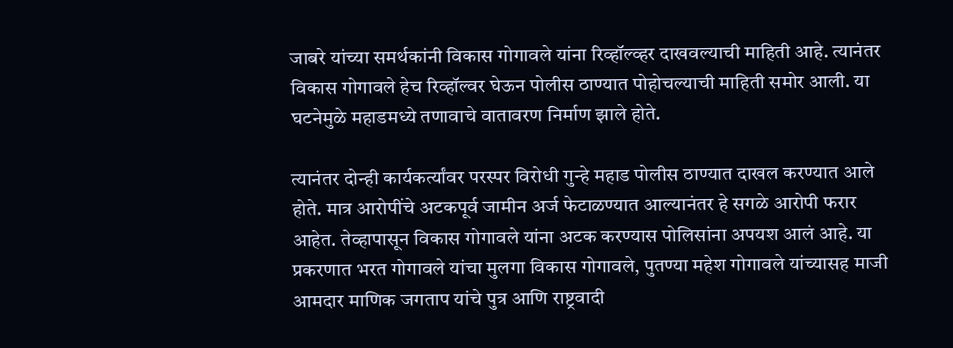जाबरे यांच्या समर्थकांनी विकास गोगावले यांना रिव्हॉल्व्हर दाखवल्याची माहिती आहे. त्यानंतर विकास गोगावले हेच रिव्हॉल्वर घेऊन पोलीस ठाण्यात पोहोचल्याची माहिती समोर आली. या घटनेमुळे महाडमध्ये तणावाचे वातावरण निर्माण झाले होते.

त्यानंतर दोन्ही कार्यकर्त्यांवर परस्पर विरोधी गुन्हे महाड पोलीस ठाण्यात दाखल करण्यात आले होते. मात्र आरोपींचे अटकपूर्व जामीन अर्ज फेटाळण्यात आल्यानंतर हे सगळे आरोपी फरार आहेत. तेव्हापासून विकास गोगावले यांना अटक करण्यास पोलिसांना अपयश आलं आहे. या प्रकरणात भरत गोगावले यांचा मुलगा विकास गोगावले, पुतण्या महेश गोगावले यांच्यासह माजी आमदार माणिक जगताप यांचे पुत्र आणि राष्ट्रवादी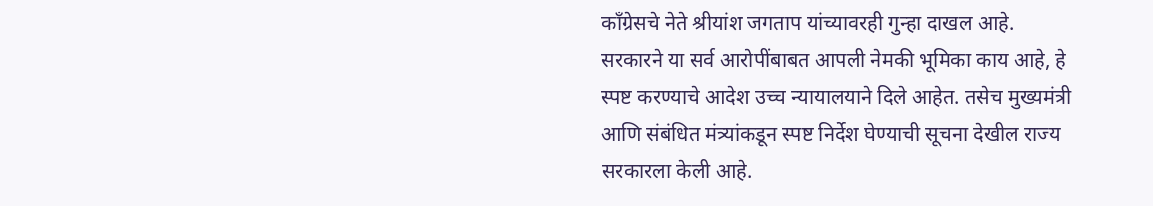काँग्रेसचे नेते श्रीयांश जगताप यांच्यावरही गुन्हा दाखल आहे.
सरकारने या सर्व आरोपींबाबत आपली नेमकी भूमिका काय आहे, हे स्पष्ट करण्याचे आदेश उच्च न्यायालयाने दिले आहेत. तसेच मुख्यमंत्री आणि संबंधित मंत्र्यांकडून स्पष्ट निर्देश घेण्याची सूचना देखील राज्य सरकारला केली आहे.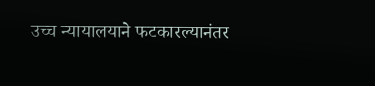उच्च न्यायालयाने फटकारल्यानंतर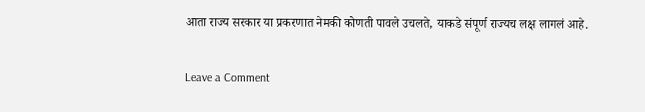आता राज्य सरकार या प्रकरणात नेमकी कोणती पावले उचलते, याकडे संपूर्ण राज्यच लक्ष लागलं आहे.

Leave a Comment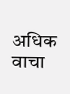अधिक वाचा